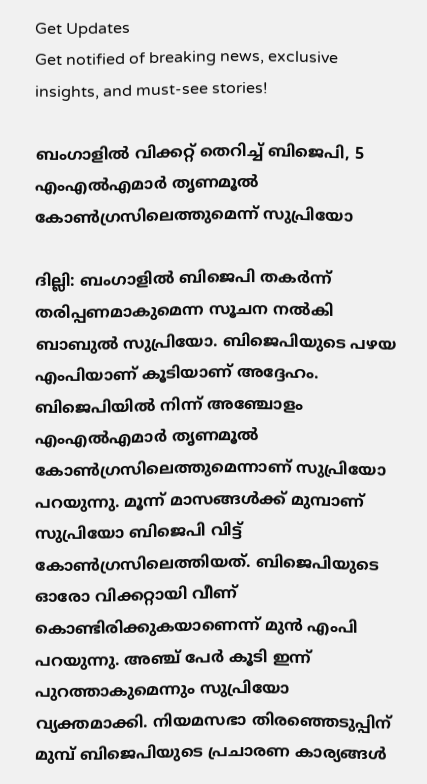Get Updates
Get notified of breaking news, exclusive insights, and must-see stories!

ബംഗാളില്‍ വിക്കറ്റ് തെറിച്ച് ബിജെപി, 5 എംഎല്‍എമാര്‍ തൃണമൂല്‍ കോണ്‍ഗ്രസിലെത്തുമെന്ന് സുപ്രിയോ

ദില്ലി: ബംഗാളില്‍ ബിജെപി തകര്‍ന്ന് തരിപ്പണമാകുമെന്ന സൂചന നല്‍കി ബാബുല്‍ സുപ്രിയോ. ബിജെപിയുടെ പഴയ എംപിയാണ് കൂടിയാണ് അദ്ദേഹം. ബിജെപിയില്‍ നിന്ന് അഞ്ചോളം എംഎല്‍എമാര്‍ തൃണമൂല്‍ കോണ്‍ഗ്രസിലെത്തുമെന്നാണ് സുപ്രിയോ പറയുന്നു. മൂന്ന് മാസങ്ങള്‍ക്ക് മുമ്പാണ് സുപ്രിയോ ബിജെപി വിട്ട് കോണ്‍ഗ്രസിലെത്തിയത്. ബിജെപിയുടെ ഓരോ വിക്കറ്റായി വീണ് കൊണ്ടിരിക്കുകയാണെന്ന് മുന്‍ എംപി പറയുന്നു. അഞ്ച് പേര്‍ കൂടി ഇന്ന് പുറത്താകുമെന്നും സുപ്രിയോ വ്യക്തമാക്കി. നിയമസഭാ തിരഞ്ഞെടുപ്പിന് മുമ്പ് ബിജെപിയുടെ പ്രചാരണ കാര്യങ്ങള്‍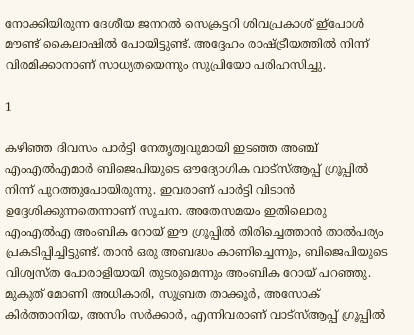നോക്കിയിരുന്ന ദേശീയ ജനറല്‍ സെക്രട്ടറി ശിവപ്രകാശ് ഇ്‌പോള്‍ മൗണ്ട് കൈലാഷില്‍ പോയിട്ടുണ്ട്. അദ്ദേഹം രാഷ്ട്രീയത്തില്‍ നിന്ന് വിരമിക്കാനാണ് സാധ്യതയെന്നും സുപ്രിയോ പരിഹസിച്ചു.

1

കഴിഞ്ഞ ദിവസം പാര്‍ട്ടി നേതൃത്വവുമായി ഇടഞ്ഞ അഞ്ച് എംഎല്‍എമാര്‍ ബിജെപിയുടെ ഔദ്യോഗിക വാട്‌സ്ആപ്പ് ഗ്രൂപ്പില്‍ നിന്ന് പുറത്തുപോയിരുന്നു. ഇവരാണ് പാര്‍ട്ടി വിടാന്‍ ഉദ്ദേശിക്കുന്നതെന്നാണ് സൂചന. അതേസമയം ഇതിലൊരു എംഎല്‍എ അംബിക റോയ് ഈ ഗ്രൂപ്പില്‍ തിരിച്ചെത്താന്‍ താല്‍പര്യം പ്രകടിപ്പിച്ചിട്ടുണ്ട്. താന്‍ ഒരു അബദ്ധം കാണിച്ചെന്നും, ബിജെപിയുടെ വിശ്വസ്ത പോരാളിയായി തുടരുമെന്നും അംബിക റോയ് പറഞ്ഞു. മുകുത് മോണി അധികാരി, സുബ്രത താക്കൂര്‍, അസോക് കിര്‍ത്താനിയ, അസിം സര്‍ക്കാര്‍, എന്നിവരാണ് വാട്‌സ്ആപ്പ് ഗ്രൂപ്പില്‍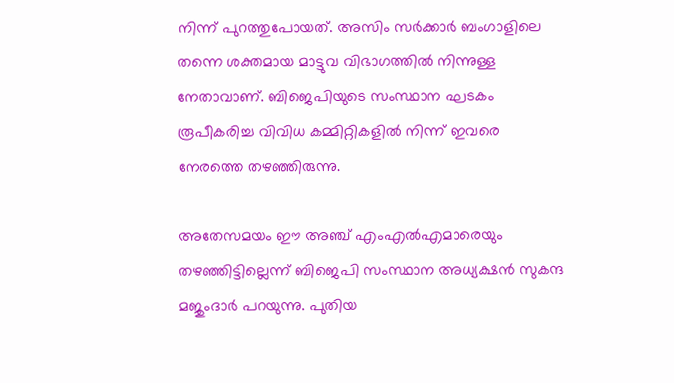നിന്ന് പുറത്തുപോയത്. അസിം സര്‍ക്കാര്‍ ബംഗാളിലെ തന്നെ ശക്തമായ മാട്ടുവ വിഭാഗത്തില്‍ നിന്നുള്ള നേതാവാണ്. ബിജെപിയുടെ സംസ്ഥാന ഘടകം രൂപീകരിച്ച വിവിധ കമ്മിറ്റികളില്‍ നിന്ന് ഇവരെ നേരത്തെ തഴഞ്ഞിരുന്നു.

അതേസമയം ഈ അഞ്ച് എംഎല്‍എമാരെയും തഴഞ്ഞിട്ടില്ലെന്ന് ബിജെപി സംസ്ഥാന അധ്യക്ഷന്‍ സുകന്ദ മജുംദാര്‍ പറയുന്നു. പുതിയ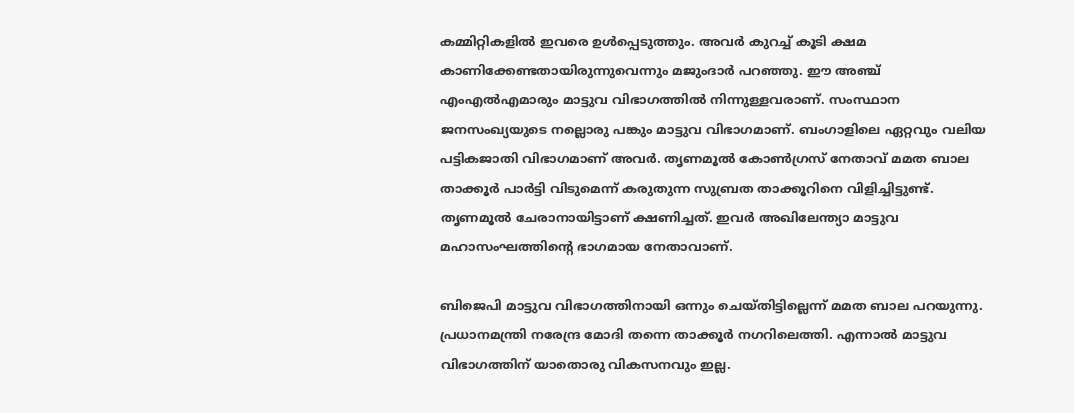കമ്മിറ്റികളില്‍ ഇവരെ ഉള്‍പ്പെടുത്തും. അവര്‍ കുറച്ച് കൂടി ക്ഷമ കാണിക്കേണ്ടതായിരുന്നുവെന്നും മജുംദാര്‍ പറഞ്ഞു. ഈ അഞ്ച് എംഎല്‍എമാരും മാട്ടുവ വിഭാഗത്തില്‍ നിന്നുള്ളവരാണ്. സംസ്ഥാന ജനസംഖ്യയുടെ നല്ലൊരു പങ്കും മാട്ടുവ വിഭാഗമാണ്. ബംഗാളിലെ ഏറ്റവും വലിയ പട്ടികജാതി വിഭാഗമാണ് അവര്‍. തൃണമൂല്‍ കോണ്‍ഗ്രസ് നേതാവ് മമത ബാല താക്കൂര്‍ പാര്‍ട്ടി വിടുമെന്ന് കരുതുന്ന സുബ്രത താക്കൂറിനെ വിളിച്ചിട്ടുണ്ട്. തൃണമൂല്‍ ചേരാനായിട്ടാണ് ക്ഷണിച്ചത്. ഇവര്‍ അഖിലേന്ത്യാ മാട്ടുവ മഹാസംഘത്തിന്റെ ഭാഗമായ നേതാവാണ്.

ബിജെപി മാട്ടുവ വിഭാഗത്തിനായി ഒന്നും ചെയ്തിട്ടില്ലെന്ന് മമത ബാല പറയുന്നു. പ്രധാനമന്ത്രി നരേന്ദ്ര മോദി തന്നെ താക്കൂര്‍ നഗറിലെത്തി. എന്നാല്‍ മാട്ടുവ വിഭാഗത്തിന് യാതൊരു വികസനവും ഇല്ല.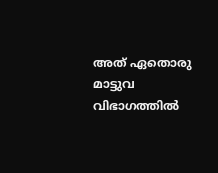അത് ഏതൊരു മാട്ടുവ വിഭാഗത്തില്‍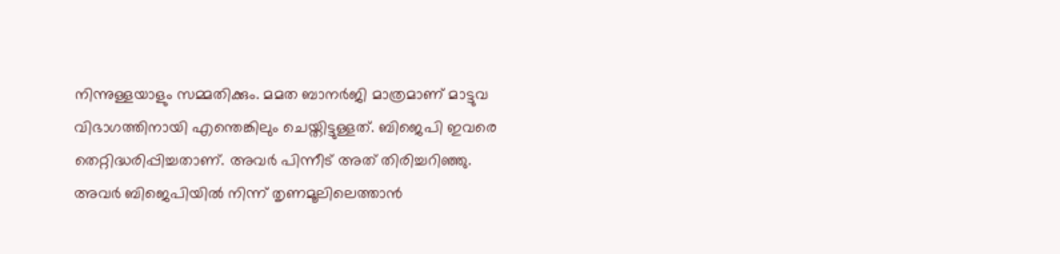നിന്നുള്ളയാളും സമ്മതിക്കും. മമത ബാനര്‍ജി മാത്രമാണ് മാട്ടുവ വിഭാഗത്തിനായി എന്തെങ്കിലും ചെയ്തിട്ടുള്ളത്. ബിജെപി ഇവരെ തെറ്റിദ്ധരിപ്പിച്ചതാണ്. അവര്‍ പിന്നീട് അത് തിരിച്ചറിഞ്ഞു. അവര്‍ ബിജെപിയില്‍ നിന്ന് തൃണമൂലിലെത്താന്‍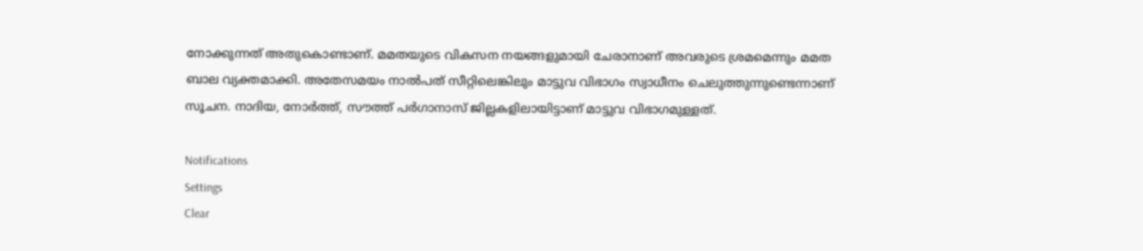നോക്കുന്നത് അതുകൊണ്ടാണ്. മമതയുടെ വികസന നയങ്ങളുമായി ചേരാനാണ് അവരുടെ ശ്രമമെന്നും മമത ബാല വ്യക്തമാക്കി. അതേസമയം നാല്‍പത് സീറ്റിലെങ്കിലും മാട്ടുവ വിഭാഗം സ്വാധീനം ചെലുത്തുന്നുണ്ടെന്നാണ് സൂചന. നാദിയ, നോര്‍ത്ത്, സൗത്ത് പര്‍ഗാനാസ് ജില്ലകളിലായിട്ടാണ് മാട്ടുവ വിഭാഗമുള്ളത്.

Notifications
Settings
Clear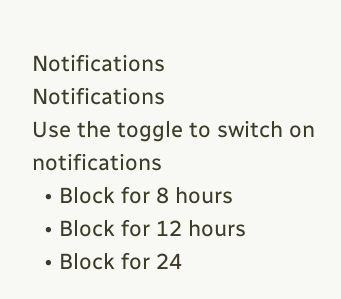Notifications
Notifications
Use the toggle to switch on notifications
  • Block for 8 hours
  • Block for 12 hours
  • Block for 24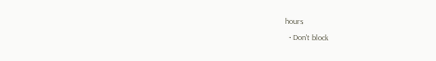hours
  • Don't block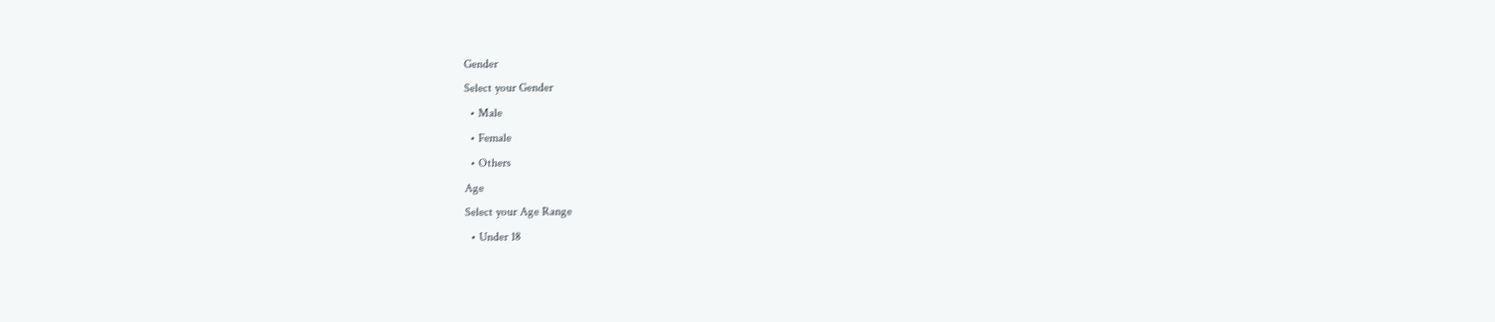Gender
Select your Gender
  • Male
  • Female
  • Others
Age
Select your Age Range
  • Under 18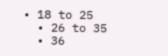• 18 to 25
  • 26 to 35
  • 36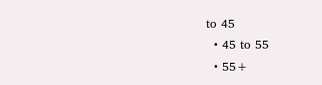to 45
  • 45 to 55
  • 55+